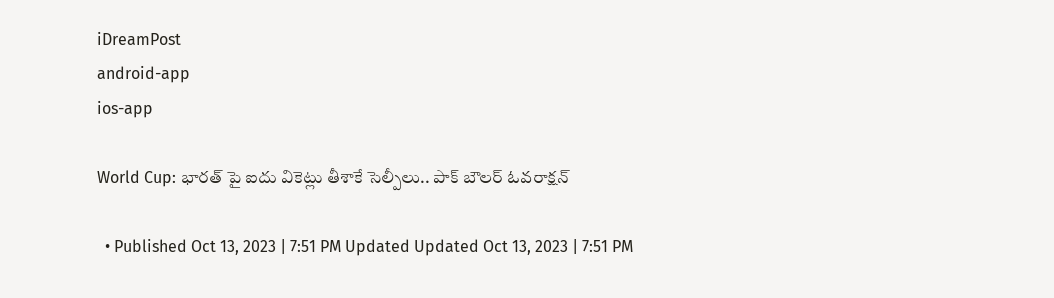iDreamPost
android-app
ios-app

World Cup: భారత్ పై ఐదు వికెట్లు తీశాకే సెల్పీలు.. పాక్ బౌలర్ ఓవరాక్షన్

  • Published Oct 13, 2023 | 7:51 PM Updated Updated Oct 13, 2023 | 7:51 PM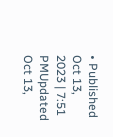• Published Oct 13, 2023 | 7:51 PMUpdated Oct 13,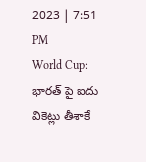2023 | 7:51 PM
World Cup: భారత్ పై ఐదు వికెట్లు తీశాకే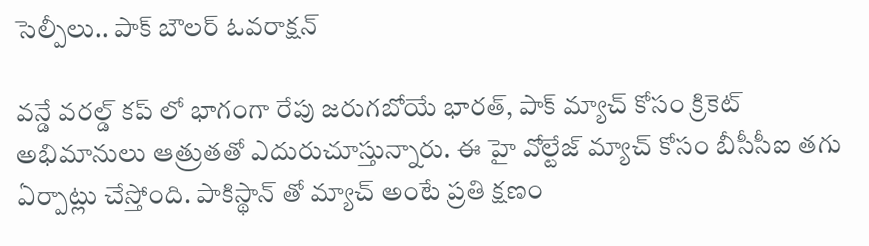సెల్పీలు.. పాక్ బౌలర్ ఓవరాక్షన్

వన్డే వరల్డ్ కప్ లో భాగంగా రేపు జరుగబోయే భారత్, పాక్ మ్యాచ్ కోసం క్రికెట్ అభిమానులు ఆత్రుతతో ఎదురుచూస్తున్నారు. ఈ హై వోల్టేజ్ మ్యాచ్ కోసం బీసీసీఐ తగు ఏర్పాట్లు చేస్తోంది. పాకిస్థాన్ తో మ్యాచ్ అంటే ప్రతి క్షణం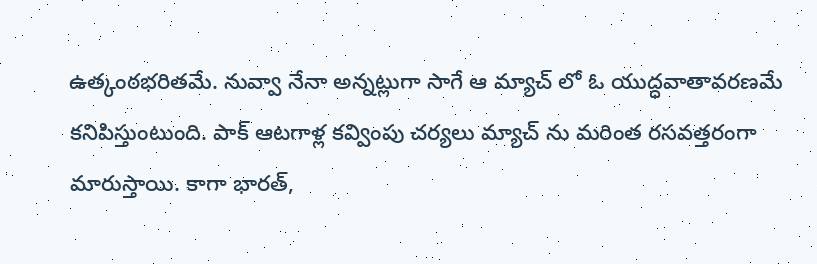ఉత్కంఠభరితమే. నువ్వా నేనా అన్నట్లుగా సాగే ఆ మ్యాచ్ లో ఓ యుద్ధవాతావరణమే కనిపిస్తుంటుంది. పాక్ ఆటగాళ్ల కవ్వింపు చర్యలు మ్యాచ్ ను మరింత రసవత్తరంగా మారుస్తాయి. కాగా భారత్,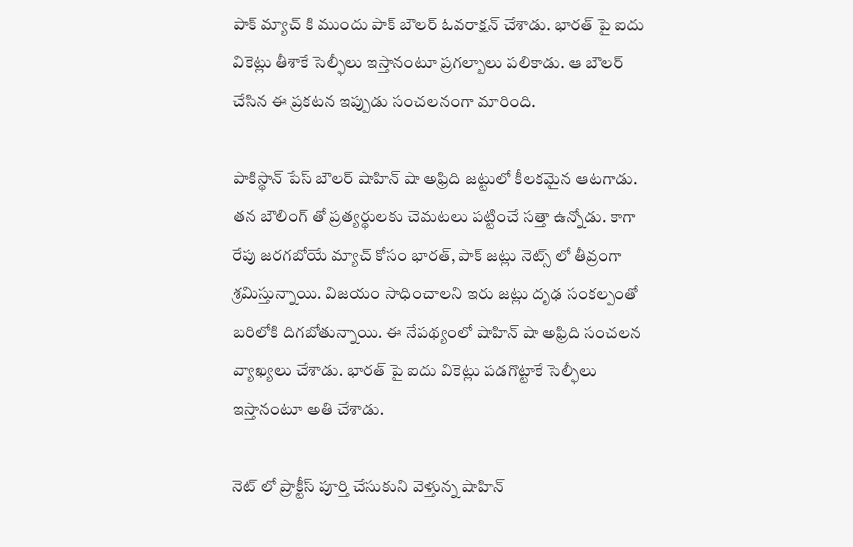పాక్ మ్యాచ్ కి ముందు పాక్ బౌలర్ ఓవరాక్షన్ చేశాడు. భారత్ పై ఐదు వికెట్లు తీశాకే సెల్ఫీలు ఇస్తానంటూ ప్రగల్బాలు పలికాడు. ఆ బౌలర్ చేసిన ఈ ప్రకటన ఇప్పుడు సంచలనంగా మారింది.

పాకిస్థాన్ పేస్ బౌలర్ షాహిన్ షా అఫ్రిది జట్టులో కీలకమైన ఆటగాడు. తన బౌలింగ్ తో ప్రత్యర్థులకు చెమటలు పట్టించే సత్తా ఉన్నోడు. కాగా రేపు జరగబోయే మ్యాచ్ కోసం భారత్, పాక్ జట్లు నెట్స్ లో తీవ్రంగా శ్రమిస్తున్నాయి. విజయం సాధించాలని ఇరు జట్లు దృఢ సంకల్పంతో బరిలోకి దిగబోతున్నాయి. ఈ నేపథ్యంలో షాహిన్ షా అఫ్రిది సంచలన వ్యాఖ్యలు చేశాడు. భారత్ పై ఐదు వికెట్లు పడగొట్టాకే సెల్ఫీలు ఇస్తానంటూ అతి చేశాడు.

నెట్ లో ప్రాక్టీస్ పూర్తి చేసుకుని వెళ్తున్న షాహిన్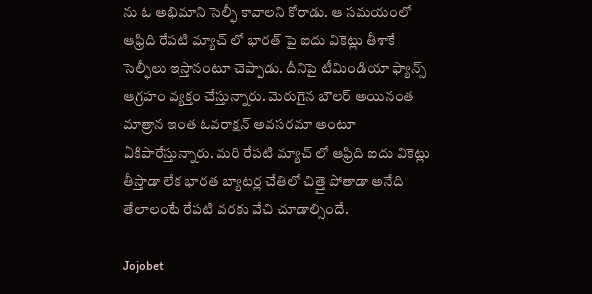ను ఓ అభిమాని సెల్ఫీ కావాలని కోరాడు. ఆ సమయంలో ఆఫ్రిది రేపటి మ్యాచ్ లో భారత్ పై ఐదు వికెట్లు తీశాకే సెల్ఫీలు ఇస్తానంటూ చెప్పాడు. దీనిపై టీమిండియా ఫ్యాన్స్ ఆగ్రహం వ్యక్తం చేస్తున్నారు. మెరుగైన బౌలర్ అయినంత మాత్రాన ఇంత ఓవరాక్షన్ అవసరమా అంటూ ఏకిపారేస్తున్నారు. మరి రేపటి మ్యాచ్ లో ఆఫ్రిది ఐదు వికెట్లు తీస్తాడా లేక భారత బ్యాటర్ల చేతిలో చిత్తై పోతాడా అనేది తేలాలంటే రేపటి వరకు వేచి చూడాల్సిందే.

Jojobet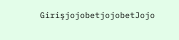GirişjojobetjojobetJojo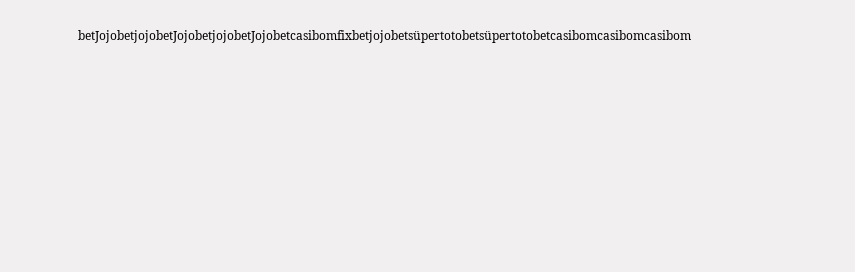betJojobetjojobetJojobetjojobetJojobetcasibomfixbetjojobetsüpertotobetsüpertotobetcasibomcasibomcasibom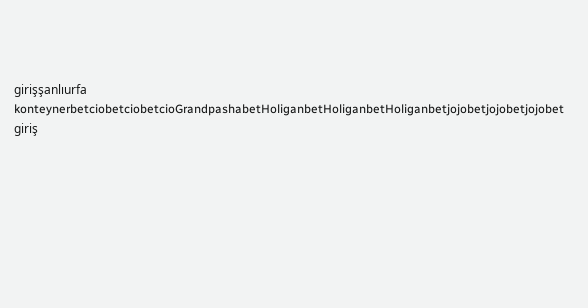girişşanlıurfa konteynerbetciobetciobetcioGrandpashabetHoliganbetHoliganbetHoliganbetjojobetjojobetjojobet giriş